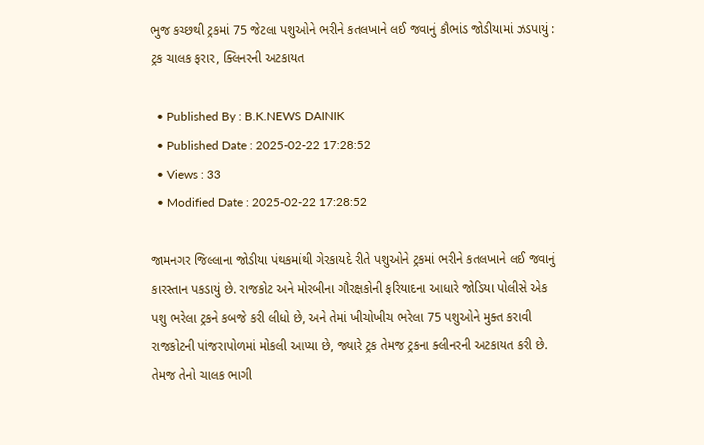ભુજ કચ્છથી ટ્રકમાં 75 જેટલા પશુઓને ભરીને કતલખાને લઈ જવાનું કૌભાંડ જોડીયામાં ઝડપાયું : ટ્રક ચાલક ફરાર, ક્લિનરની અટકાયત

  • Published By : B.K.NEWS DAINIK
  • Published Date : 2025-02-22 17:28:52
  • Views : 33
  • Modified Date : 2025-02-22 17:28:52

જામનગર જિલ્લાના જોડીયા પંથકમાંથી ગેરકાયદે રીતે પશુઓને ટ્રકમાં ભરીને કતલખાને લઈ જવાનું કારસ્તાન પકડાયું છે. રાજકોટ અને મોરબીના ગૌરક્ષકોની ફરિયાદના આધારે જોડિયા પોલીસે એક પશુ ભરેલા ટ્રકને કબજે કરી લીધો છે, અને તેમાં ખીચોખીચ ભરેલા 75 પશુઓને મુક્ત કરાવી રાજકોટની પાંજરાપોળમાં મોકલી આપ્યા છે, જ્યારે ટ્રક તેમજ ટ્રકના ક્લીનરની અટકાયત કરી છે. તેમજ તેનો ચાલક ભાગી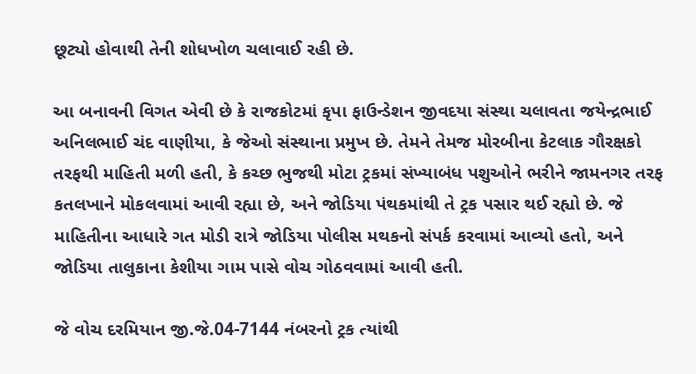છૂટ્યો હોવાથી તેની શોધખોળ ચલાવાઈ રહી છે.

આ બનાવની વિગત એવી છે કે રાજકોટમાં કૃપા ફાઉન્ડેશન જીવદયા સંસ્થા ચલાવતા જયેન્દ્રભાઈ અનિલભાઈ ચંદ વાણીયા, કે જેઓ સંસ્થાના પ્રમુખ છે. તેમને તેમજ મોરબીના કેટલાક ગૌરક્ષકો તરફથી માહિતી મળી હતી, કે કચ્છ ભુજથી મોટા ટ્રકમાં સંખ્યાબંધ પશુઓને ભરીને જામનગર તરફ કતલખાને મોકલવામાં આવી રહ્યા છે, અને જોડિયા પંથકમાંથી તે ટ્રક પસાર થઈ રહ્યો છે. જે માહિતીના આધારે ગત મોડી રાત્રે જોડિયા પોલીસ મથકનો સંપર્ક કરવામાં આવ્યો હતો, અને જોડિયા તાલુકાના કેશીયા ગામ પાસે વોચ ગોઠવવામાં આવી હતી.

જે વોચ દરમિયાન જી.જે.04-7144 નંબરનો ટ્રક ત્યાંથી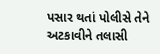પસાર થતાં પોલીસે તેને અટકાવીને તલાસી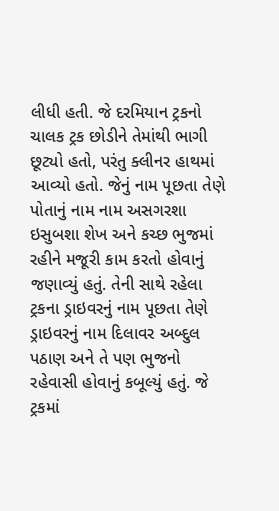લીધી હતી. જે દરમિયાન ટ્રકનો ચાલક ટ્રક છોડીને તેમાંથી ભાગી છૂટ્યો હતો, પરંતુ ક્લીનર હાથમાં આવ્યો હતો. જેનું નામ પૂછતા તેણે પોતાનું નામ નામ અસગરશા ઇસુબશા શેખ અને કચ્છ ભુજમાં રહીને મજૂરી કામ કરતો હોવાનું જણાવ્યું હતું. તેની સાથે રહેલા ટ્રકના ડ્રાઇવરનું નામ પૂછતા તેણે ડ્રાઇવરનું નામ દિલાવર અબ્દુલ પઠાણ અને તે પણ ભુજનો રહેવાસી હોવાનું કબૂલ્યું હતું. જે ટ્રકમાં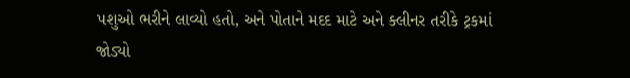પશુઓ ભરીને લાવ્યો હતો, અને પોતાને મદદ માટે અને ક્લીનર તરીકે ટ્રકમાં જોડ્યો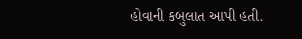હોવાની કબુલાત આપી હતી.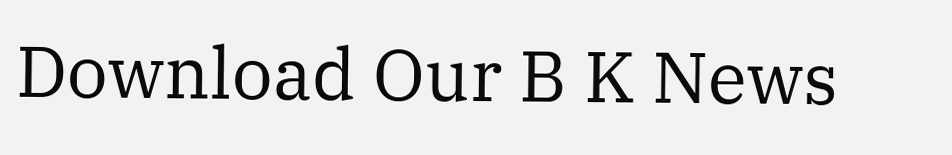Download Our B K News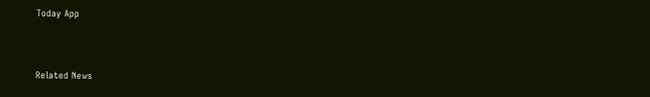Today App



Related News